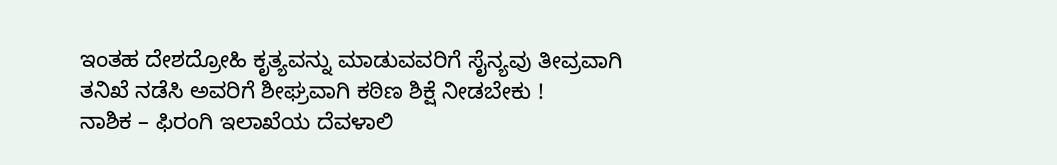ಇಂತಹ ದೇಶದ್ರೋಹಿ ಕೃತ್ಯವನ್ನು ಮಾಡುವವರಿಗೆ ಸೈನ್ಯವು ತೀವ್ರವಾಗಿ ತನಿಖೆ ನಡೆಸಿ ಅವರಿಗೆ ಶೀಘ್ರವಾಗಿ ಕಠಿಣ ಶಿಕ್ಷೆ ನೀಡಬೇಕು !
ನಾಶಿಕ – ಫಿರಂಗಿ ಇಲಾಖೆಯ ದೆವಳಾಲಿ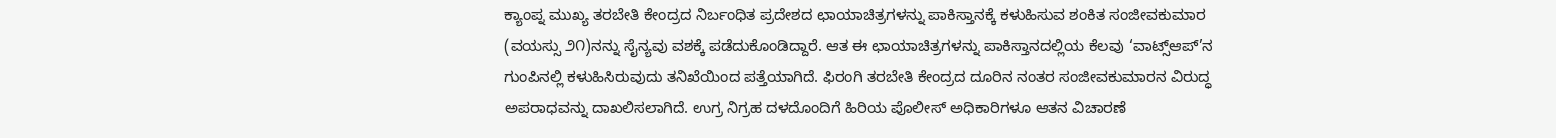ಕ್ಯಾಂಪ್ನ ಮುಖ್ಯ ತರಬೇತಿ ಕೇಂದ್ರದ ನಿರ್ಬಂಧಿತ ಪ್ರದೇಶದ ಛಾಯಾಚಿತ್ರಗಳನ್ನು ಪಾಕಿಸ್ತಾನಕ್ಕೆ ಕಳುಹಿಸುವ ಶಂಕಿತ ಸಂಜೀವಕುಮಾರ (ವಯಸ್ಸು ೨೧)ನನ್ನು ಸೈನ್ಯವು ವಶಕ್ಕೆ ಪಡೆದುಕೊಂಡಿದ್ದಾರೆ. ಆತ ಈ ಛಾಯಾಚಿತ್ರಗಳನ್ನು ಪಾಕಿಸ್ತಾನದಲ್ಲಿಯ ಕೆಲವು ‘ವಾಟ್ಸ್ಆಪ್’ನ ಗುಂಪಿನಲ್ಲಿ ಕಳುಹಿಸಿರುವುದು ತನಿಖೆಯಿಂದ ಪತ್ತೆಯಾಗಿದೆ. ಫಿರಂಗಿ ತರಬೇತಿ ಕೇಂದ್ರದ ದೂರಿನ ನಂತರ ಸಂಜೀವಕುಮಾರನ ವಿರುದ್ಧ ಅಪರಾಧವನ್ನು ದಾಖಲಿಸಲಾಗಿದೆ. ಉಗ್ರ ನಿಗ್ರಹ ದಳದೊಂದಿಗೆ ಹಿರಿಯ ಪೊಲೀಸ್ ಅಧಿಕಾರಿಗಳೂ ಆತನ ವಿಚಾರಣೆ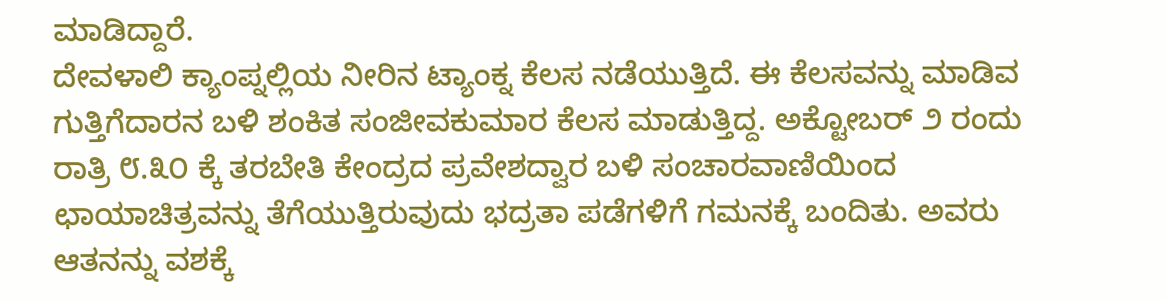ಮಾಡಿದ್ದಾರೆ.
ದೇವಳಾಲಿ ಕ್ಯಾಂಪ್ನಲ್ಲಿಯ ನೀರಿನ ಟ್ಯಾಂಕ್ನ ಕೆಲಸ ನಡೆಯುತ್ತಿದೆ. ಈ ಕೆಲಸವನ್ನು ಮಾಡಿವ ಗುತ್ತಿಗೆದಾರನ ಬಳಿ ಶಂಕಿತ ಸಂಜೀವಕುಮಾರ ಕೆಲಸ ಮಾಡುತ್ತಿದ್ದ. ಅಕ್ಟೋಬರ್ ೨ ರಂದು ರಾತ್ರಿ ೮.೩೦ ಕ್ಕೆ ತರಬೇತಿ ಕೇಂದ್ರದ ಪ್ರವೇಶದ್ವಾರ ಬಳಿ ಸಂಚಾರವಾಣಿಯಿಂದ ಛಾಯಾಚಿತ್ರವನ್ನು ತೆಗೆಯುತ್ತಿರುವುದು ಭದ್ರತಾ ಪಡೆಗಳಿಗೆ ಗಮನಕ್ಕೆ ಬಂದಿತು. ಅವರು ಆತನನ್ನು ವಶಕ್ಕೆ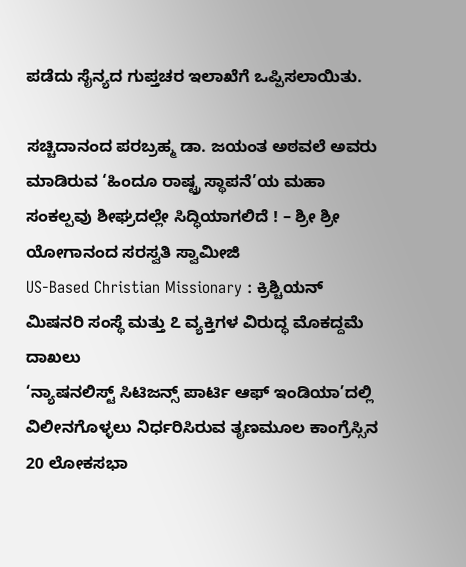ಪಡೆದು ಸೈನ್ಯದ ಗುಪ್ತಚರ ಇಲಾಖೆಗೆ ಒಪ್ಪಿಸಲಾಯಿತು.

ಸಚ್ಚಿದಾನಂದ ಪರಬ್ರಹ್ಮ ಡಾ. ಜಯಂತ ಅಠವಲೆ ಅವರು ಮಾಡಿರುವ ‘ಹಿಂದೂ ರಾಷ್ಟ್ರ ಸ್ಥಾಪನೆ’ಯ ಮಹಾ ಸಂಕಲ್ಪವು ಶೀಘ್ರದಲ್ಲೇ ಸಿದ್ಧಿಯಾಗಲಿದೆ ! – ಶ್ರೀ ಶ್ರೀ ಯೋಗಾನಂದ ಸರಸ್ವತಿ ಸ್ವಾಮೀಜಿ
US-Based Christian Missionary : ಕ್ರಿಶ್ಚಿಯನ್ ಮಿಷನರಿ ಸಂಸ್ಥೆ ಮತ್ತು ೭ ವ್ಯಕ್ತಿಗಳ ವಿರುದ್ಧ ಮೊಕದ್ದಮೆ ದಾಖಲು
‘ನ್ಯಾಷನಲಿಸ್ಟ್ ಸಿಟಿಜನ್ಸ್ ಪಾರ್ಟಿ ಆಫ್ ಇಂಡಿಯಾ’ದಲ್ಲಿ ವಿಲೀನಗೊಳ್ಳಲು ನಿರ್ಧರಿಸಿರುವ ತೃಣಮೂಲ ಕಾಂಗ್ರೆಸ್ಸಿನ 20 ಲೋಕಸಭಾ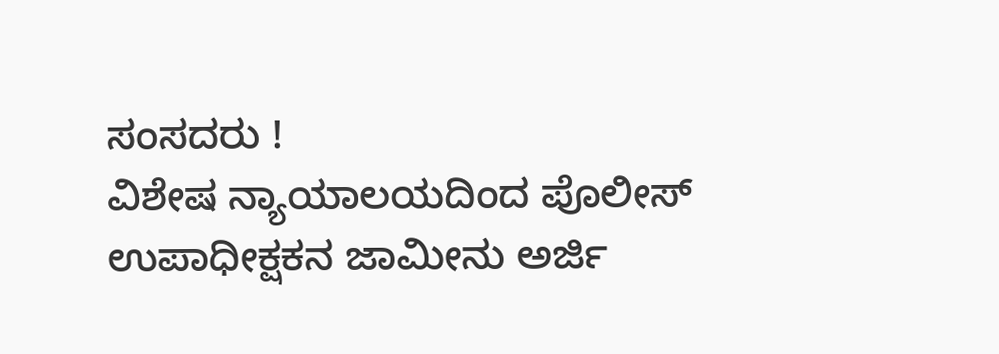ಸಂಸದರು !
ವಿಶೇಷ ನ್ಯಾಯಾಲಯದಿಂದ ಪೊಲೀಸ್ ಉಪಾಧೀಕ್ಷಕನ ಜಾಮೀನು ಅರ್ಜಿ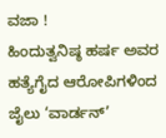ವಜಾ !
ಹಿಂದುತ್ವನಿಷ್ಠ ಹರ್ಷ ಅವರ ಹತ್ಯೆಗೈದ ಆರೋಪಿಗಳಿಂದ ಜೈಲು ‘ವಾರ್ಡನ್’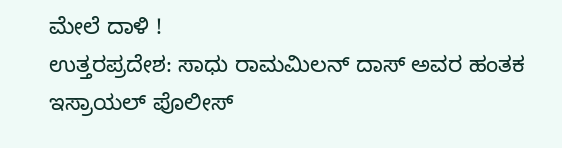ಮೇಲೆ ದಾಳಿ !
ಉತ್ತರಪ್ರದೇಶ: ಸಾಧು ರಾಮಮಿಲನ್ ದಾಸ್ ಅವರ ಹಂತಕ ಇಸ್ರಾಯಲ್ ಪೊಲೀಸ್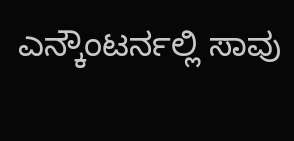ಎನ್ಕೌಂಟರ್ನಲ್ಲಿ ಸಾವು